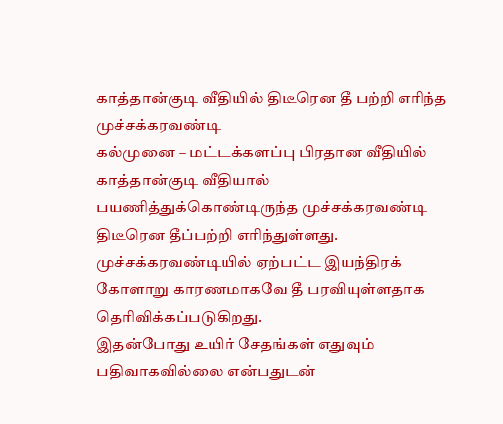காத்தான்குடி வீதியில் திடீரென தீ பற்றி எரிந்த முச்சக்கரவண்டி
கல்முனை – மட்டக்களப்பு பிரதான வீதியில் காத்தான்குடி வீதியால் பயணித்துக்கொண்டிருந்த முச்சக்கரவண்டி திடீரென தீப்பற்றி எரிந்துள்ளது.
முச்சக்கரவண்டியில் ஏற்பட்ட இயந்திரக் கோளாறு காரணமாகவே தீ பரவியுள்ளதாக தெரிவிக்கப்படுகிறது.
இதன்போது உயிர் சேதங்கள் எதுவும் பதிவாகவில்லை என்பதுடன்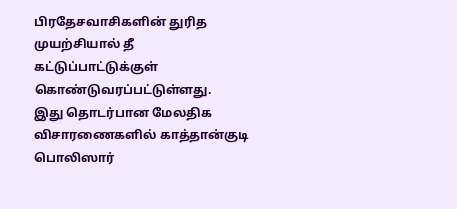பிரதேசவாசிகளின் துரித முயற்சியால் தீ கட்டுப்பாட்டுக்குள் கொண்டுவரப்பட்டுள்ளது.
இது தொடர்பான மேலதிக விசாரணைகளில் காத்தான்குடி பொலிஸார்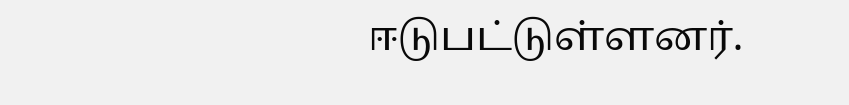ஈடுபட்டுள்ளனர்.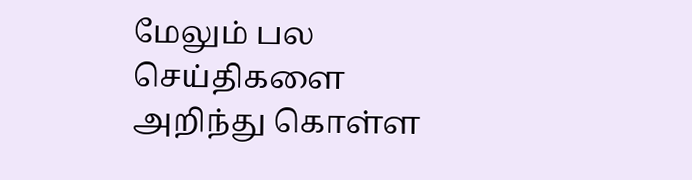மேலும் பல செய்திகளை அறிந்து கொள்ள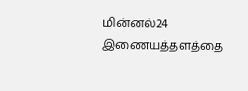மின்னல்24 இணையத்தளத்தை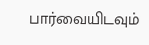பார்வையிடவும்